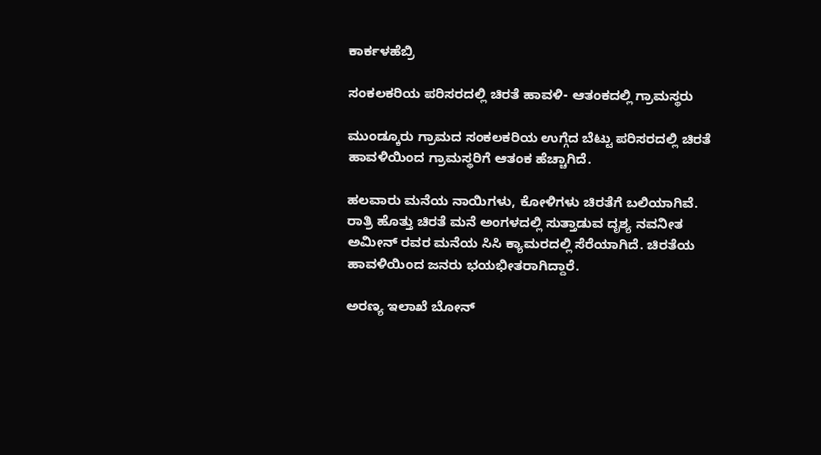ಕಾರ್ಕಳಹೆಬ್ರಿ

ಸಂಕಲಕರಿಯ ಪರಿಸರದಲ್ಲಿ ಚಿರತೆ ಹಾವಳಿ- ಆತಂಕದಲ್ಲಿ ಗ್ರಾಮಸ್ಥರು

ಮುಂಡ್ಕೂರು ಗ್ರಾಮದ ಸಂಕಲಕರಿಯ ಉಗ್ಗೆದ ಬೆಟ್ಟು ಪರಿಸರದಲ್ಲಿ ಚಿರತೆ ಹಾವಳಿಯಿಂದ ಗ್ರಾಮಸ್ಥರಿಗೆ ಆತಂಕ ಹೆಚ್ಚಾಗಿದೆ.

ಹಲವಾರು ಮನೆಯ ನಾಯಿಗಳು, ಕೋಳಿಗಳು ಚಿರತೆಗೆ ಬಲಿಯಾಗಿವೆ. ರಾತ್ರಿ ಹೊತ್ತು ಚಿರತೆ ಮನೆ ಅಂಗಳದಲ್ಲಿ ಸುತ್ತಾಡುವ ದೃಶ್ಯ ನವನೀತ ಅಮೀನ್ ರವರ ಮನೆಯ ಸಿಸಿ ಕ್ಯಾಮರದಲ್ಲಿ ಸೆರೆಯಾಗಿದೆ. ಚಿರತೆಯ ಹಾವಳಿಯಿಂದ ಜನರು ಭಯಭೀತರಾಗಿದ್ದಾರೆ.

ಅರಣ್ಯ ಇಲಾಖೆ ಬೋನ್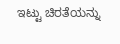ಇಟ್ಟು ಚಿರತೆಯನ್ನು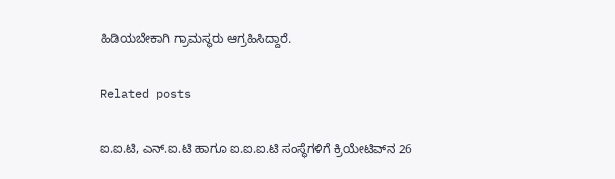ಹಿಡಿಯಬೇಕಾಗಿ ಗ್ರಾಮಸ್ಥರು ಆಗ್ರಹಿಸಿದ್ದಾರೆ.

Related posts

ಐ.ಐ.ಟಿ, ಎನ್.ಐ.ಟಿ ಹಾಗೂ ಐ.ಐ.ಐ.ಟಿ ಸಂಸ್ಥೆಗಳಿಗೆ ಕ್ರಿಯೇಟಿವ್‌ನ 26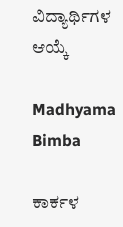ವಿದ್ಯಾರ್ಥಿಗಳ ಆಯ್ಕೆ

Madhyama Bimba

ಕಾರ್ಕಳ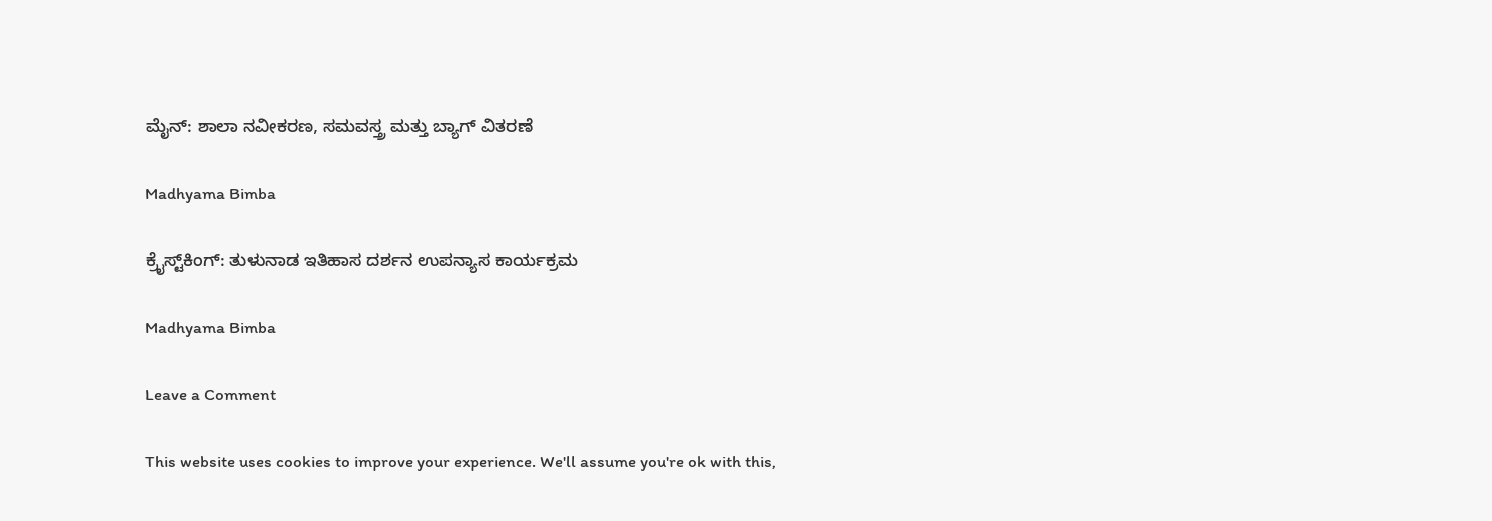ಮೈನ್: ಶಾಲಾ ನವೀಕರಣ, ಸಮವಸ್ತ್ರ ಮತ್ತು ಬ್ಯಾಗ್ ವಿತರಣೆ

Madhyama Bimba

ಕ್ರೈಸ್ಟ್‌ಕಿಂಗ್: ತುಳುನಾಡ ಇತಿಹಾಸ ದರ್ಶನ ಉಪನ್ಯಾಸ ಕಾರ್ಯಕ್ರಮ

Madhyama Bimba

Leave a Comment

This website uses cookies to improve your experience. We'll assume you're ok with this,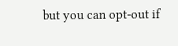but you can opt-out if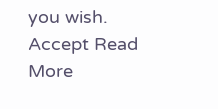you wish. Accept Read More